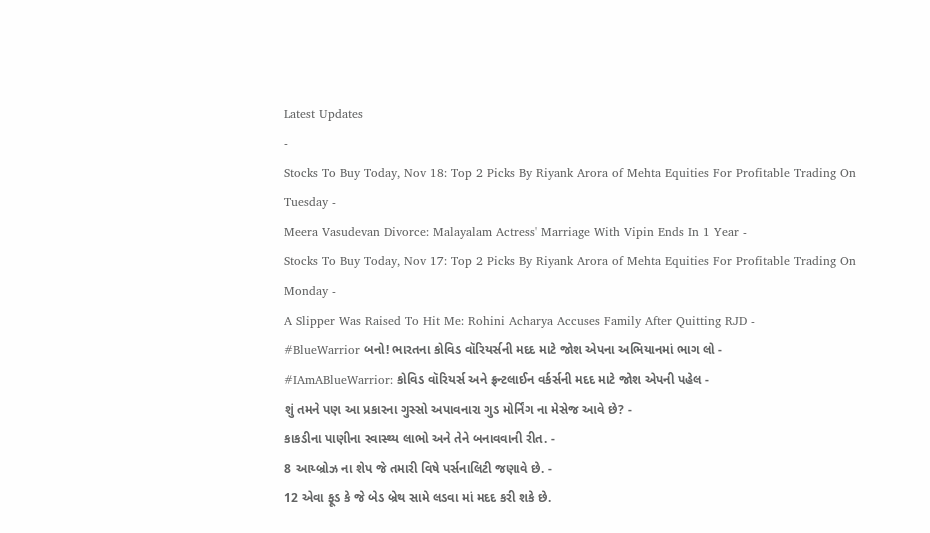Latest Updates
-
Stocks To Buy Today, Nov 18: Top 2 Picks By Riyank Arora of Mehta Equities For Profitable Trading On Tuesday -
Meera Vasudevan Divorce: Malayalam Actress' Marriage With Vipin Ends In 1 Year -
Stocks To Buy Today, Nov 17: Top 2 Picks By Riyank Arora of Mehta Equities For Profitable Trading On Monday -
A Slipper Was Raised To Hit Me: Rohini Acharya Accuses Family After Quitting RJD -
#BlueWarrior બનો! ભારતના કોવિડ વૉરિયર્સની મદદ માટે જોશ એપના અભિયાનમાં ભાગ લો -
#IAmABlueWarrior: કોવિડ વૉરિયર્સ અને ફ્રન્ટલાઈન વર્કર્સની મદદ માટે જોશ એપની પહેલ -
શું તમને પણ આ પ્રકારના ગુસ્સો અપાવનારા ગુડ મોર્નિંગ ના મેસેજ આવે છે? -
કાકડીના પાણીના સ્વાસ્થ્ય લાભો અને તેને બનાવવાની રીત. -
8 આય્બ્રોઝ ના શેપ જે તમારી વિષે પર્સનાલિટી જણાવે છે. -
12 એવા ફૂડ કે જે બેડ બ્રેથ સામે લડવા માં મદદ કરી શકે છે.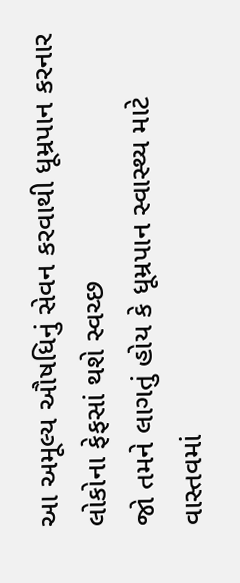આ અમૂલ્ય ઔષધિનું સેવન કરવાથી ધૂમ્રપાન કરનાર લોકોના ફેફસાં થશે સ્વચ્છ
જો તમને લાગતું હોય કે ધૂમ્રપાન સ્વાસ્થ્ય માટે વાસ્તવમાં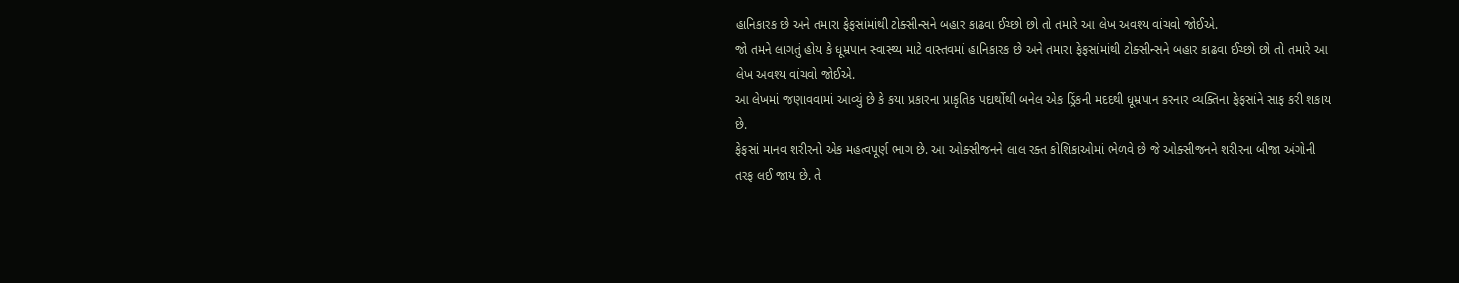હાનિકારક છે અને તમારા ફેફસાંમાંથી ટોક્સીન્સને બહાર કાઢવા ઈચ્છો છો તો તમારે આ લેખ અવશ્ય વાંચવો જોઈએ.
જો તમને લાગતું હોય કે ધૂમ્રપાન સ્વાસ્થ્ય માટે વાસ્તવમાં હાનિકારક છે અને તમારા ફેફસાંમાંથી ટોક્સીન્સને બહાર કાઢવા ઈચ્છો છો તો તમારે આ લેખ અવશ્ય વાંચવો જોઈએ.
આ લેખમાં જણાવવામાં આવ્યું છે કે કયા પ્રકારના પ્રાકૃતિક પદાર્થોથી બનેલ એક ડ્રિંકની મદદથી ધૂમ્રપાન કરનાર વ્યક્તિના ફેફસાંને સાફ કરી શકાય છે.
ફેફસાં માનવ શરીરનો એક મહત્વપૂર્ણ ભાગ છે. આ ઓક્સીજનને લાલ રક્ત કોશિકાઓમાં ભેળવે છે જે ઓક્સીજનને શરીરના બીજા અંગોની તરફ લઈ જાય છે. તે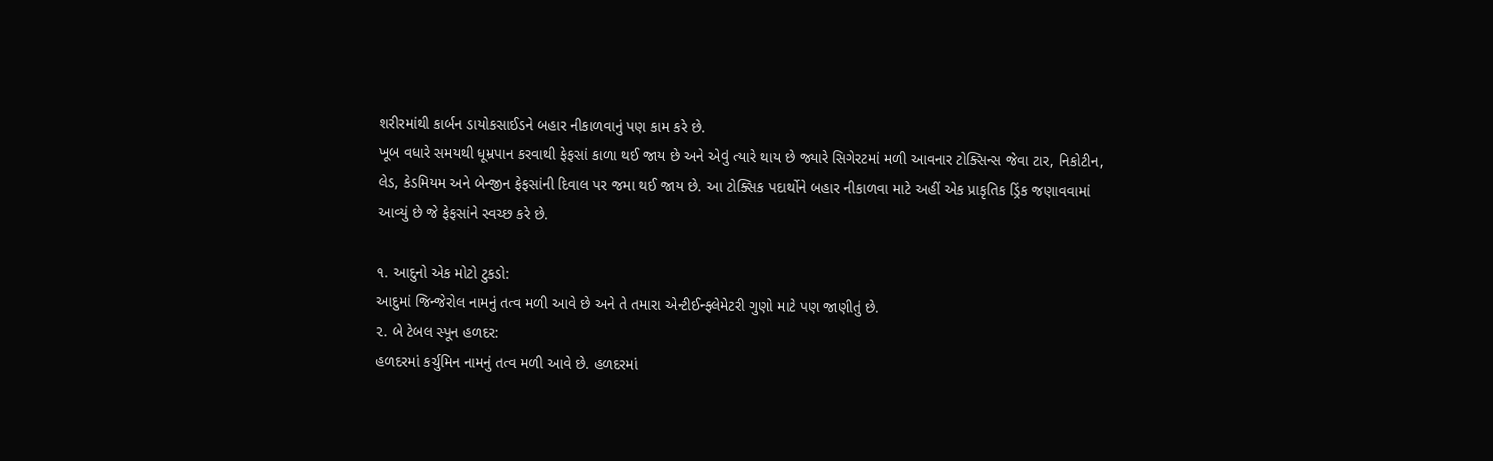શરીરમાંથી કાર્બન ડાયોકસાઈડને બહાર નીકાળવાનું પણ કામ કરે છે.
ખૂબ વધારે સમયથી ધૂમ્રપાન કરવાથી ફેફસાં કાળા થઈ જાય છે અને એવું ત્યારે થાય છે જ્યારે સિગેરટમાં મળી આવનાર ટોક્સિન્સ જેવા ટાર, નિકોટીન, લેડ, કેડમિયમ અને બેન્જીન ફેફસાંની દિવાલ પર જમા થઈ જાય છે. આ ટોક્સિક પદાર્થોને બહાર નીકાળવા માટે અહીં એક પ્રાકૃતિક ડ્રિંક જણાવવામાં આવ્યું છે જે ફેફસાંને સ્વચ્છ કરે છે.

૧. આદુનો એક મોટો ટુકડો:
આદુમાં જિન્જેરોલ નામનું તત્વ મળી આવે છે અને તે તમારા એન્ટીઈન્ફ્લેમેટરી ગુણો માટે પણ જાણીતું છે.
૨. બે ટેબલ સ્પૂન હળદર:
હળદરમાં કર્ચુમિન નામનું તત્વ મળી આવે છે. હળદરમાં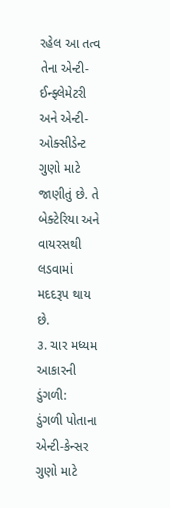રહેલ આ તત્વ તેના એન્ટી-ઈન્ફ્લેમેટરી અને એન્ટી-ઓક્સીડેન્ટ ગુણો માટે જાણીતું છે. તે બેક્ટેરિયા અને વાયરસથી લડવામાં મદદરૂપ થાય છે.
૩. ચાર મધ્યમ આકારની ડુંગળી:
ડુંગળી પોતાના એન્ટી-કેન્સર ગુણો માટે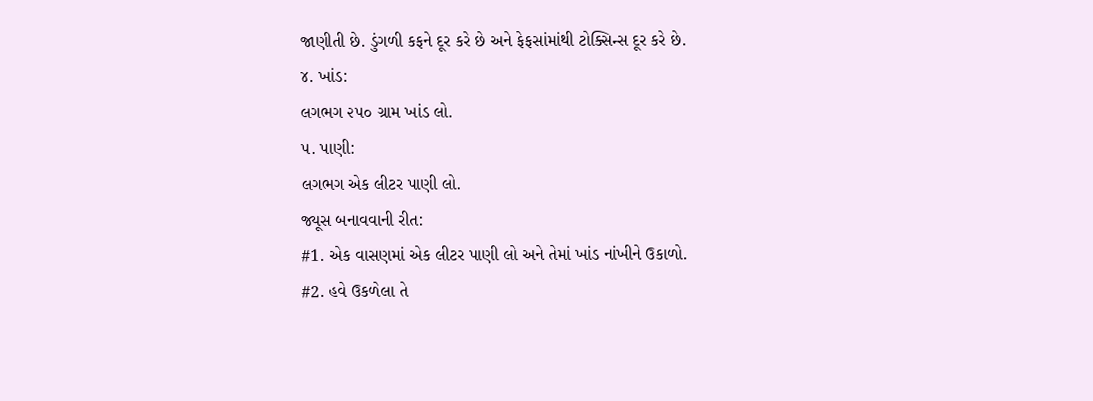જાણીતી છે. ડુંગળી કફને દૂર કરે છે અને ફેફસાંમાંથી ટોક્સિન્સ દૂર કરે છે.
૪. ખાંડ:
લગભગ ૨૫૦ ગ્રામ ખાંડ લો.
૫. પાણી:
લગભગ એક લીટર પાણી લો.
જ્યૂસ બનાવવાની રીત:
#1. એક વાસણમાં એક લીટર પાણી લો અને તેમાં ખાંડ નાંખીને ઉકાળો.
#2. હવે ઉકળેલા તે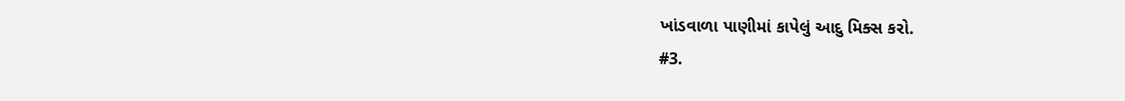ખાંડવાળા પાણીમાં કાપેલું આદુ મિક્સ કરો.
#3.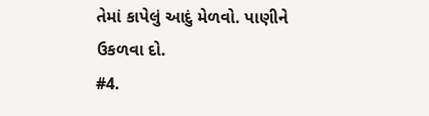તેમાં કાપેલું આદું મેળવો. પાણીને ઉકળવા દો.
#4.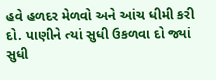હવે હળદર મેળવો અને આંચ ધીમી કરી દો. પાણીને ત્યાં સુધી ઉકળવા દો જ્યાં સુધી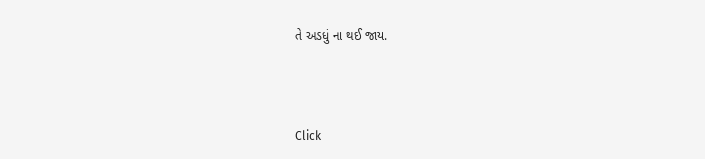તે અડધું ના થઈ જાય.



Click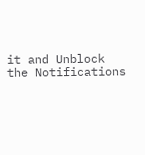it and Unblock the Notifications